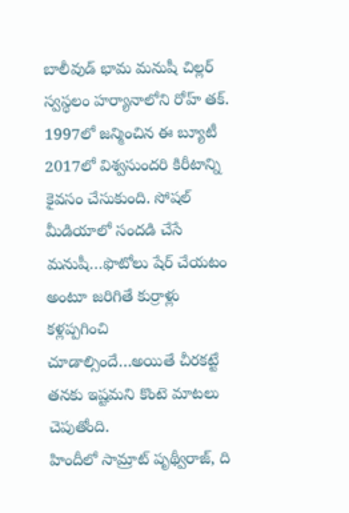బాలీవుడ్ భామ మనుషీ చిల్లర్ స్వస్థలం హర్యానాలోని రోహ్ తక్. 1997లో జన్మించిన ఈ బ్యూటీ 2017లో విశ్వసుందరి కిరీటాన్ని కైవసం చేసుకుంది. సోషల్ మీడియాలో సందడి చేసే మనుషీ…ఫొటోలు షేర్ చేయటం అంటూ జరిగితే కుర్రాళ్లు కళ్లప్పగించి చూడాల్సిందే…అయితే చీరకట్టే తనకు ఇష్టమని కొంటె మాటలు చెపుతోంది.
హిందీలో సామ్రాట్ పృథ్వీరాజ్, ది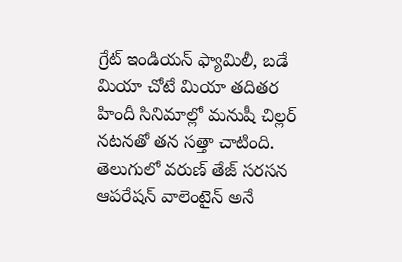గ్రేట్ ఇండియన్ ఫ్యామిలీ, బడే మియా చోటే మియా తదితర హిందీ సినిమాల్లో మనుషీ చిల్లర్ నటనతో తన సత్తా చాటింది.
తెలుగులో వరుణ్ తేజ్ సరసన ఆపరేషన్ వాలెంటైన్ అనే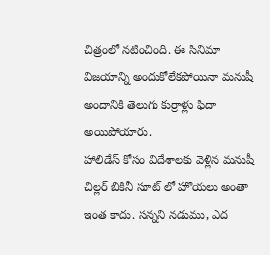చిత్రంలో నటించింది. ఈ సినిమా విజయాన్ని అందుకోలేకపోయినా మనుషీ అందానికి తెలుగు కుర్రాళ్లు ఫిదా అయిపోయారు.
హాలిడేస్ కోసం విదేశాలకు వెళ్లిన మనుషీ చిల్లర్ బికినీ సూట్ లో హొయలు అంతా ఇంత కాదు. సన్నని నడుము, ఎద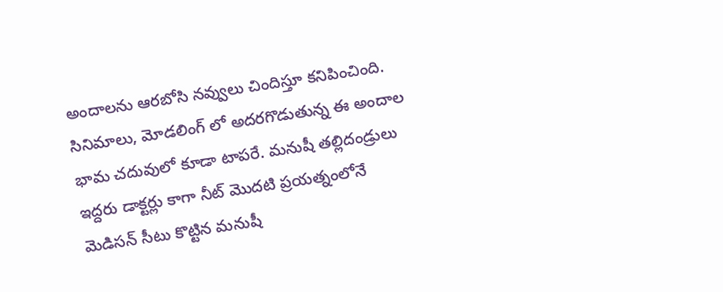అందాలను ఆరబోసి నవ్వులు చిందిస్తూ కనిపించింది.
సినిమాలు, మోడలింగ్ లో అదరగొడుతున్న ఈ అందాల భామ చదువులో కూడా టాపరే. మనుషీ తల్లిదండ్రులు ఇద్దరు డాక్టర్లు కాగా నీట్ మొదటి ప్రయత్నంలోనే మెడిసన్ సీటు కొట్టిన మనుషీ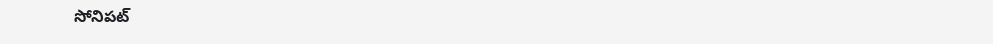సోనిపట్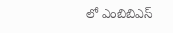లో ఎంబిబిఎస్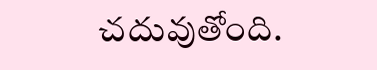చదువుతోంది.